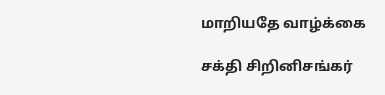மாறியதே வாழ்க்கை

சக்தி சிறினிசங்கர்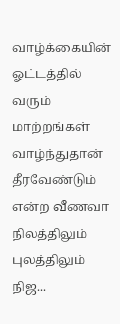வாழ்க்கையின் ஓட்டத்தில் வரும் மாற்றங்கள் வாழ்ந்துதான் தீரவேண்டும் என்ற வீணவா நிலத்திலும் புலத்திலும் நிஜ...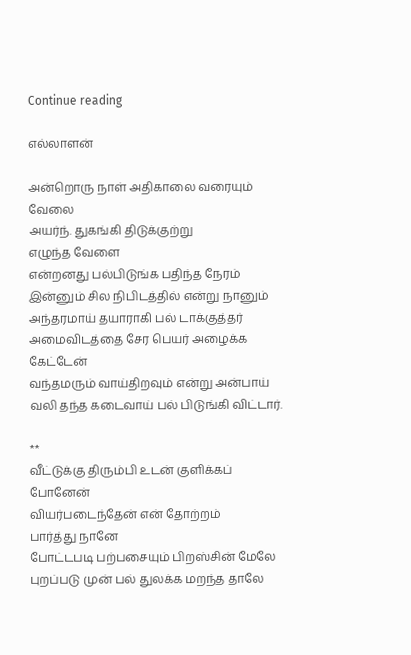Continue reading

எல்லாளன்

அன்றொரு நாள் அதிகாலை வரையும் வேலை
அயர்ந். துகங்கி திடுக்குற்று
எழுந்த வேளை
என்றனது பல்பிடுங்க பதிந்த நேரம்
இன்னும் சில நிபிடத்தில் என்று நானும்
அந்தரமாய் தயாராகி பல் டாக்குத்தர்
அமைவிடத்தை சேர பெயர் அழைக்க கேட்டேன்
வந்தமரும் வாய்திறவும் என்று அன்பாய்
வலி தந்த கடைவாய் பல் பிடுங்கி விட்டார்.

**
வீட்டுக்கு திரும்பி உடன் குளிக்கப் போனேன்
வியர்படைந்தேன் என் தோற்றம்
பார்த்து நானே
போட்டபடி பற்பசையும் பிறஸ்சின் மேலே
புறப்படு முன் பல் துலக்க மறந்த தாலே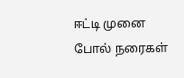ஈட்டி முனை போல் நரைகள்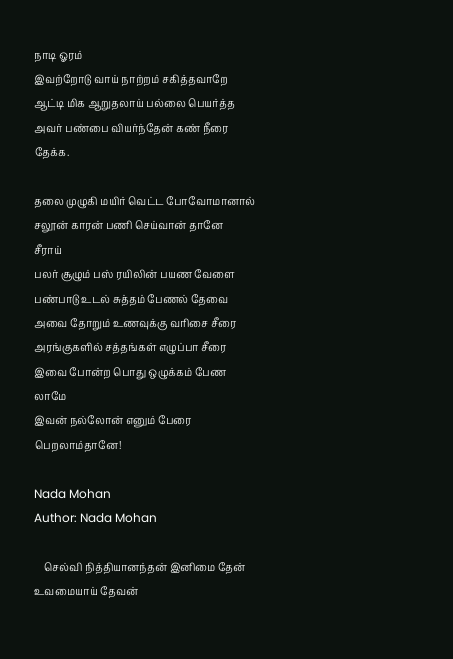நாடி ஓரம்
இவற்றோடு வாய் நாற்றம் சகித்தவாறே
ஆட்டி மிக ஆறுதலாய் பல்லை பெயர்த்த
அவர் பண்பை வியர்ந்தேன் கண் நீரை தேக்க.

தலை முழுகி மயிர் வெட்ட போவோமானால்
சலூன் காரன் பணி செய்வான் தானே
சீராய்
பலர் சூழும் பஸ் ரயிலின் பயண வேளை
பண்பாடு உடல் சுத்தம் பேணல் தேவை
அவை தோறும் உணவுக்கு வரிசை சீரை
அரங்குகளில் சத்தங்கள் எழுப்பா சீரை
இவை போன்ற பொது ஒழுக்கம் பேண லாமே
இவன் நல்லோன் எனும் பேரை பெறலாம்தானே!

Nada Mohan
Author: Nada Mohan

    செல்வி நித்தியானந்தன் இனிமை தேன் உவமையாய் தேவன்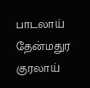பாடலாய் தேன்மதுர குரலாய்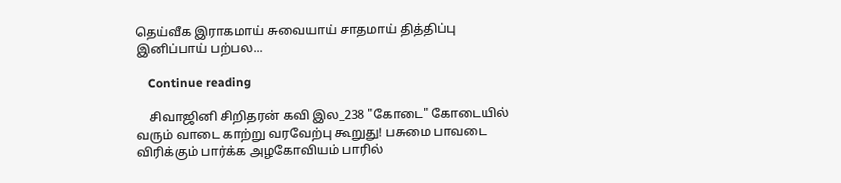தெய்வீக இராகமாய் சுவையாய் சாதமாய் தித்திப்பு இனிப்பாய் பற்பல...

    Continue reading

    சிவாஜினி சிறிதரன் கவி இல_238 "கோடை" கோடையில் வரும் வாடை காற்று வரவேற்பு கூறுது! பசுமை பாவடை விரிக்கும் பார்க்க அழகோவியம் பாரில்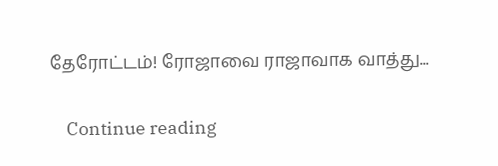தேரோட்டம்! ரோஜாவை ராஜாவாக வாத்து...

    Continue reading